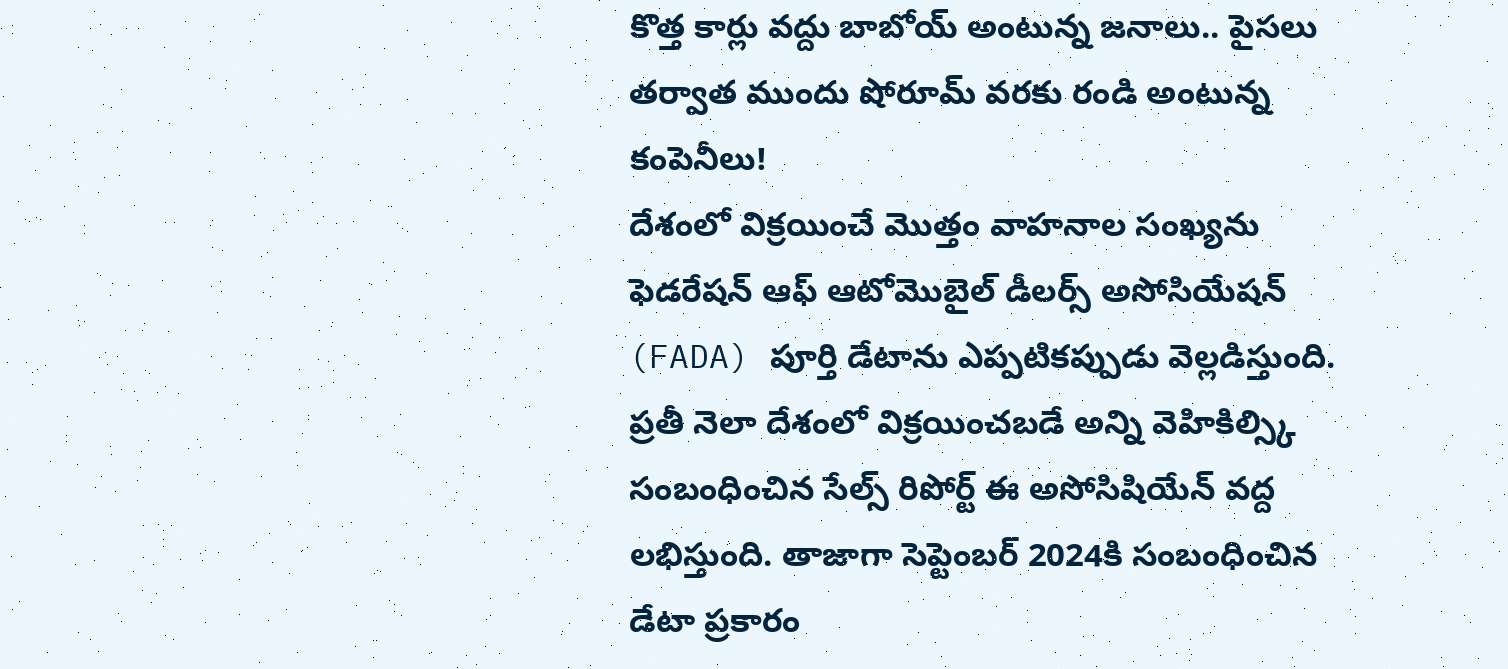కొత్త కార్లు వద్దు బాబోయ్ అంటున్న జనాలు.. పైసలు తర్వాత ముందు షోరూమ్ వరకు రండి అంటున్న కంపెనీలు!
దేశంలో విక్రయించే మొత్తం వాహనాల సంఖ్యను ఫెడరేషన్ ఆఫ్ ఆటోమొబైల్ డీలర్స్ అసోసియేషన్ (FADA) పూర్తి డేటాను ఎప్పటికప్పుడు వెల్లడిస్తుంది. ప్రతీ నెలా దేశంలో విక్రయించబడే అన్ని వెహికిల్స్కి సంబంధించిన సేల్స్ రిపోర్ట్ ఈ అసోసిషియేన్ వద్ద లభిస్తుంది. తాజాగా సెప్టెంబర్ 2024కి సంబంధించిన డేటా ప్రకారం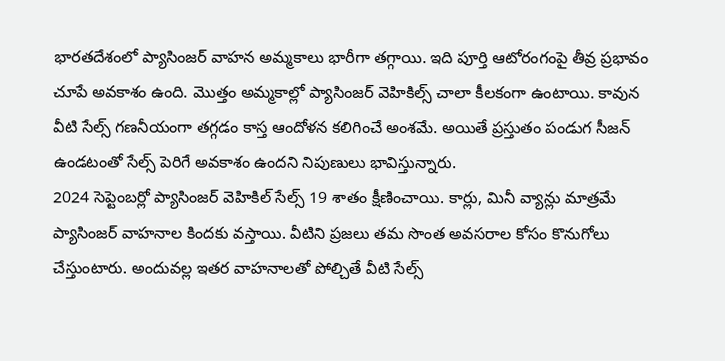భారతదేశంలో ప్యాసింజర్ వాహన అమ్మకాలు భారీగా తగ్గాయి. ఇది పూర్తి ఆటోరంగంపై తీవ్ర ప్రభావం చూపే అవకాశం ఉంది. మొత్తం అమ్మకాల్లో ప్యాసింజర్ వెహికిల్స్ చాలా కీలకంగా ఉంటాయి. కావున వీటి సేల్స్ గణనీయంగా తగ్గడం కాస్త ఆందోళన కలిగించే అంశమే. అయితే ప్రస్తుతం పండుగ సీజన్ ఉండటంతో సేల్స్ పెరిగే అవకాశం ఉందని నిపుణులు భావిస్తున్నారు.
2024 సెప్టెంబర్లో ప్యాసింజర్ వెహికిల్ సేల్స్ 19 శాతం క్షీణించాయి. కార్లు, మినీ వ్యాన్లు మాత్రమే ప్యాసింజర్ వాహనాల కిందకు వస్తాయి. వీటిని ప్రజలు తమ సొంత అవసరాల కోసం కొనుగోలు చేస్తుంటారు. అందువల్ల ఇతర వాహనాలతో పోల్చితే వీటి సేల్స్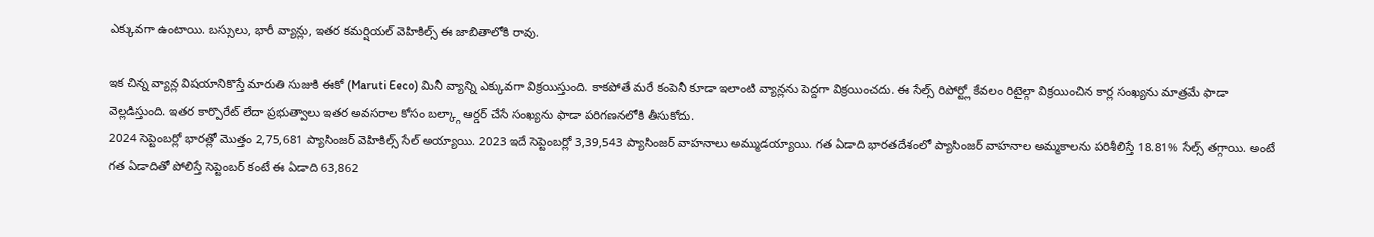ఎక్కువగా ఉంటాయి. బస్సులు, భారీ వ్యాన్లు, ఇతర కమర్షియల్ వెహికిల్స్ ఈ జాబితాలోకి రావు.

ఇక చిన్న వ్యాన్ల విషయానికొస్తే మారుతి సుజుకి ఈకో (Maruti Eeco) మినీ వ్యాన్ని ఎక్కువగా విక్రయిస్తుంది. కాకపోతే మరే కంపెనీ కూడా ఇలాంటి వ్యాన్లను పెద్దగా విక్రయించదు. ఈ సేల్స్ రిపోర్ట్లో కేవలం రిటైల్గా విక్రయించిన కార్ల సంఖ్యను మాత్రమే ఫాడా వెల్లడిస్తుంది. ఇతర కార్పొరేట్ లేదా ప్రభుత్వాలు ఇతర అవసరాల కోసం బల్క్గా ఆర్డర్ చేసే సంఖ్యను ఫాడా పరిగణనలోకి తీసుకోదు.
2024 సెప్టెంబర్లో భారత్లో మొత్తం 2,75,681 ప్యాసింజర్ వెహికిల్స్ సేల్ అయ్యాయి. 2023 ఇదే సెప్టెంబర్లో 3,39,543 ప్యాసింజర్ వాహనాలు అమ్ముడయ్యాయి. గత ఏడాది భారతదేశంలో ప్యాసింజర్ వాహనాల అమ్మకాలను పరిశీలిస్తే 18.81% సేల్స్ తగ్గాయి. అంటే గత ఏడాదితో పోలిస్తే సెప్టెంబర్ కంటే ఈ ఏడాది 63,862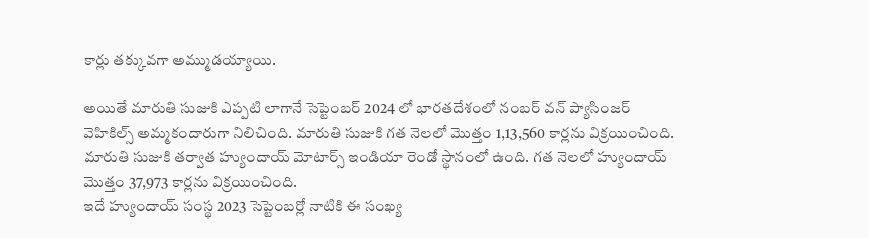కార్లు తక్కువగా అమ్ముడయ్యాయి.

అయితే మారుతి సుజుకి ఎప్పటి లాగానే సెప్టెంబర్ 2024 లో భారతదేశంలో నంబర్ వన్ ప్యాసింజర్ వెహికిల్స్ అమ్మకందారుగా నిలిచింది. మారుతి సుజుకి గత నెలలో మొత్తం 1,13,560 కార్లను విక్రయించింది. మారుతి సుజుకి తర్వాత హ్యుందాయ్ మోటార్స్ ఇండియా రెండో స్థానంలో ఉంది. గత నెలలో హ్యుందాయ్ మొత్తం 37,973 కార్లను విక్రయించింది.
ఇదే హ్యుందాయ్ సంస్థ 2023 సెప్టెంబర్లో నాటికి ఈ సంఖ్య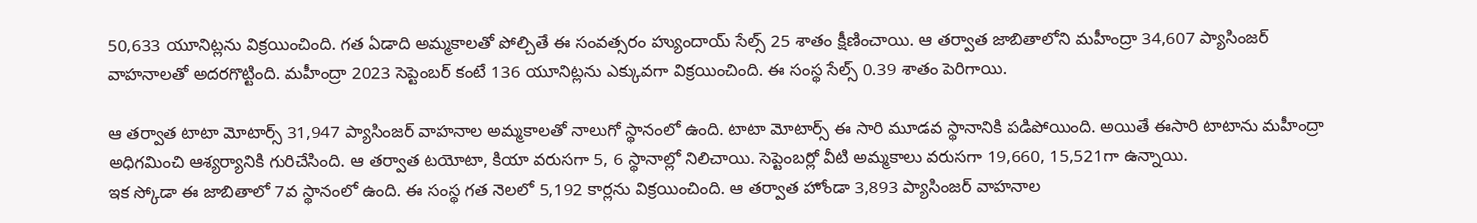50,633 యూనిట్లను విక్రయించింది. గత ఏడాది అమ్మకాలతో పోల్చితే ఈ సంవత్సరం హ్యుందాయ్ సేల్స్ 25 శాతం క్షీణించాయి. ఆ తర్వాత జాబితాలోని మహీంద్రా 34,607 ప్యాసింజర్ వాహనాలతో అదరగొట్టింది. మహీంద్రా 2023 సెప్టెంబర్ కంటే 136 యూనిట్లను ఎక్కువగా విక్రయించింది. ఈ సంస్థ సేల్స్ 0.39 శాతం పెరిగాయి.

ఆ తర్వాత టాటా మోటార్స్ 31,947 ప్యాసింజర్ వాహనాల అమ్మకాలతో నాలుగో స్థానంలో ఉంది. టాటా మోటార్స్ ఈ సారి మూడవ స్థానానికి పడిపోయింది. అయితే ఈసారి టాటాను మహీంద్రా అధిగమించి ఆశ్యర్యానికి గురిచేసింది. ఆ తర్వాత టయోటా, కియా వరుసగా 5, 6 స్థానాల్లో నిలిచాయి. సెప్టెంబర్లో వీటి అమ్మకాలు వరుసగా 19,660, 15,521గా ఉన్నాయి.
ఇక స్కోడా ఈ జాబితాలో 7వ స్థానంలో ఉంది. ఈ సంస్థ గత నెలలో 5,192 కార్లను విక్రయించింది. ఆ తర్వాత హోండా 3,893 ప్యాసింజర్ వాహనాల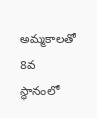అమ్మకాలతో 8వ స్థానంలో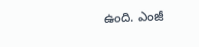ఉంది. ఎంజీ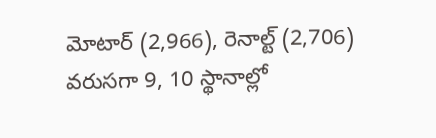మోటార్ (2,966), రెనాల్ట్ (2,706) వరుసగా 9, 10 స్థానాల్లో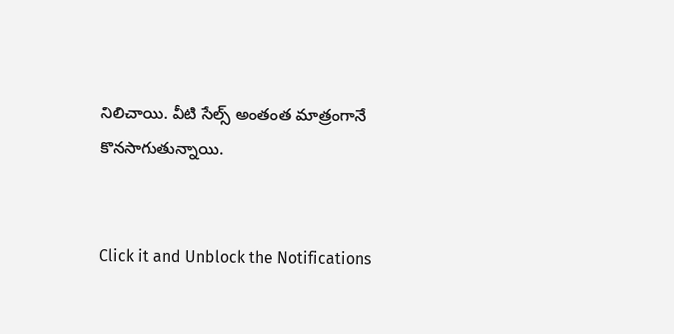నిలిచాయి. వీటి సేల్స్ అంతంత మాత్రంగానే కొనసాగుతున్నాయి.


Click it and Unblock the Notifications